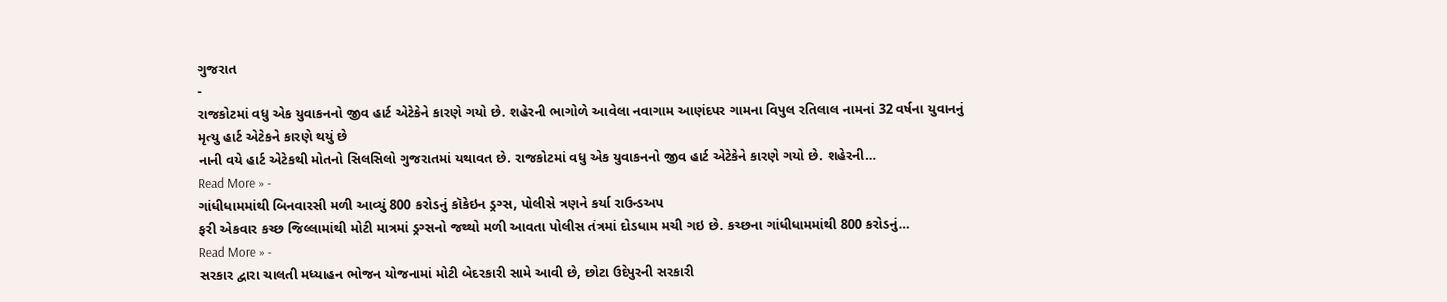ગુજરાત
-
રાજકોટમાં વધુ એક યુવાકનનો જીવ હાર્ટ એટેકેને કારણે ગયો છે. શહેરની ભાગોળે આવેલા નવાગામ આણંદપર ગામના વિપુલ રતિલાલ નામનાં 32 વર્ષના યુવાનનું મૃત્યુ હાર્ટ એટેકને કારણે થયું છે
નાની વયે હાર્ટ એટેકથી મોતનો સિલસિલો ગુજરાતમાં યથાવત છે. રાજકોટમાં વધુ એક યુવાકનનો જીવ હાર્ટ એટેકેને કારણે ગયો છે. શહેરની…
Read More » -
ગાંધીધામમાંથી બિનવારસી મળી આવ્યું 800 કરોડનું કૉકેઇન ડ્રગ્સ, પોલીસે ત્રણને કર્યા રાઉન્ડઅપ
ફરી એકવાર કચ્છ જિલ્લામાંથી મોટી માત્રમાં ડ્રગ્સનો જથ્થો મળી આવતા પોલીસ તંત્રમાં દોડધામ મચી ગઇ છે. કચ્છના ગાંધીધામમાંથી 800 કરોડનું…
Read More » -
સરકાર દ્વારા ચાલતી મધ્યાહન ભોજન યોજનામાં મોટી બેદરકારી સામે આવી છે, છોટા ઉદેપુરની સરકારી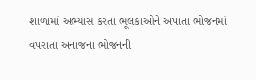શાળામાં અભ્યાસ કરતા ભૂલકાઓને અપાતા ભોજનમાં વપરાતા અનાજના ભોજનની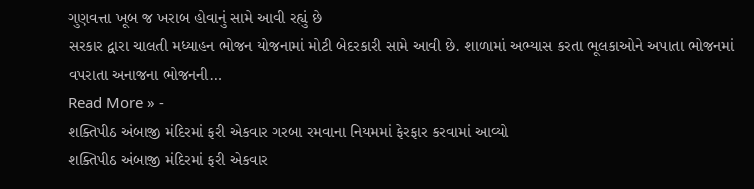ગુણવત્તા ખૂબ જ ખરાબ હોવાનું સામે આવી રહ્યું છે
સરકાર દ્વારા ચાલતી મધ્યાહન ભોજન યોજનામાં મોટી બેદરકારી સામે આવી છે. શાળામાં અભ્યાસ કરતા ભૂલકાઓને અપાતા ભોજનમાં વપરાતા અનાજના ભોજનની…
Read More » -
શક્તિપીઠ અંબાજી મંદિરમાં ફરી એકવાર ગરબા રમવાના નિયમમાં ફેરફાર કરવામાં આવ્યો
શક્તિપીઠ અંબાજી મંદિરમાં ફરી એકવાર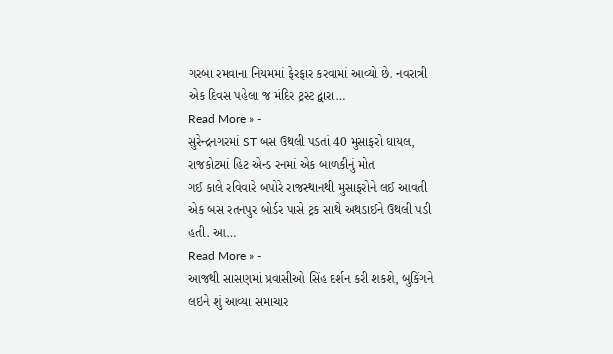ગરબા રમવાના નિયમમાં ફેરફાર કરવામાં આવ્યો છે. નવરાત્રી એક દિવસ પહેલા જ મંદિર ટ્રસ્ટ દ્વારા…
Read More » -
સુરેન્દ્રનગરમાં ST બસ ઉથલી પડતાં 40 મુસાફરો ઘાયલ, રાજકોટમાં હિટ એન્ડ રનમાં એક બાળકીનું મોત
ગઈ કાલે રવિવારે બપોરે રાજસ્થાનથી મુસાફરોને લઈ આવતી એક બસ રતનપુર બોર્ડર પાસે ટ્રક સાથે અથડાઈને ઉથલી પડી હતી. આ…
Read More » -
આજથી સાસણમાં પ્રવાસીઓ સિંહ દર્શન કરી શકશે, બુકિંગને લઇને શું આવ્યા સમાચાર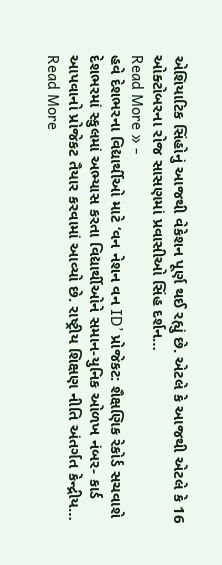એશિયાટિક સિંહોનું આજથી વેકેશન પૂર્ણ થઈ રહ્યું છે. એટલે કે આજથી એટલે કે 16 ઓક્ટોબરના રોજ સાસણમાં પ્રવાસીઓ સિંહ દર્શન…
Read More » -
હવે દેશભરના વિદ્યાર્થીઓ માટે ‘વન નેશન વન ID’ પ્રોજેકટ: શૈક્ષણિક રેકોર્ડ સચવાશે
દેશભરમાં સ્કુલમાં અભ્યાસ કરતા વિદ્યાર્થીઓને સમાન-યુનિક ઓળખ નંબર- કાર્ડ આપવાનો પ્રોજેકટ તૈયાર કરવામાં આવ્યો છે. રાષ્ટ્રીય શિક્ષણ નીતિ અંતર્ગત કેન્દ્રીય…
Read More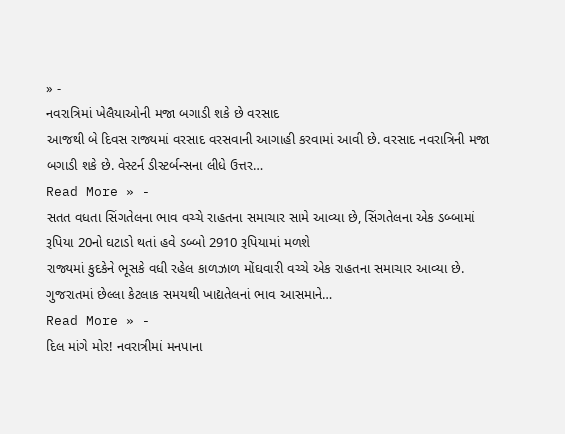» -
નવરાત્રિમાં ખેલૈયાઓની મજા બગાડી શકે છે વરસાદ
આજથી બે દિવસ રાજ્યમાં વરસાદ વરસવાની આગાહી કરવામાં આવી છે. વરસાદ નવરાત્રિની મજા બગાડી શકે છે. વેસ્ટર્ન ડીસ્ટર્બન્સના લીધે ઉત્તર…
Read More » -
સતત વધતા સિંગતેલના ભાવ વચ્ચે રાહતના સમાચાર સામે આવ્યા છે, સિંગતેલના એક ડબ્બામાં રૂપિયા 20નો ઘટાડો થતાં હવે ડબ્બો 2910 રૂપિયામાં મળશે
રાજ્યમાં કુદકેને ભૂસકે વધી રહેલ કાળઝાળ મોંઘવારી વચ્ચે એક રાહતના સમાચાર આવ્યા છે. ગુજરાતમાં છેલ્લા કેટલાક સમયથી ખાદ્યતેલનાં ભાવ આસમાને…
Read More » -
દિલ માંગે મોર! નવરાત્રીમાં મનપાના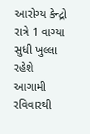આરોગ્ય કેન્દ્રો રાત્રે 1 વાગ્યા સુધી ખુલ્લા રહેશે
આગામી રવિવારથી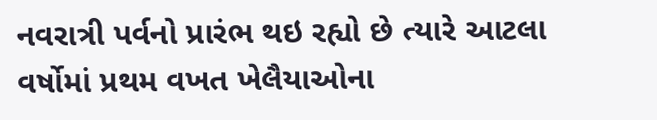નવરાત્રી પર્વનો પ્રારંભ થઇ રહ્યો છે ત્યારે આટલા વર્ષોમાં પ્રથમ વખત ખેલૈયાઓના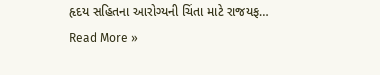હૃદય સહિતના આરોગ્યની ચિંતા માટે રાજયફ…
Read More »